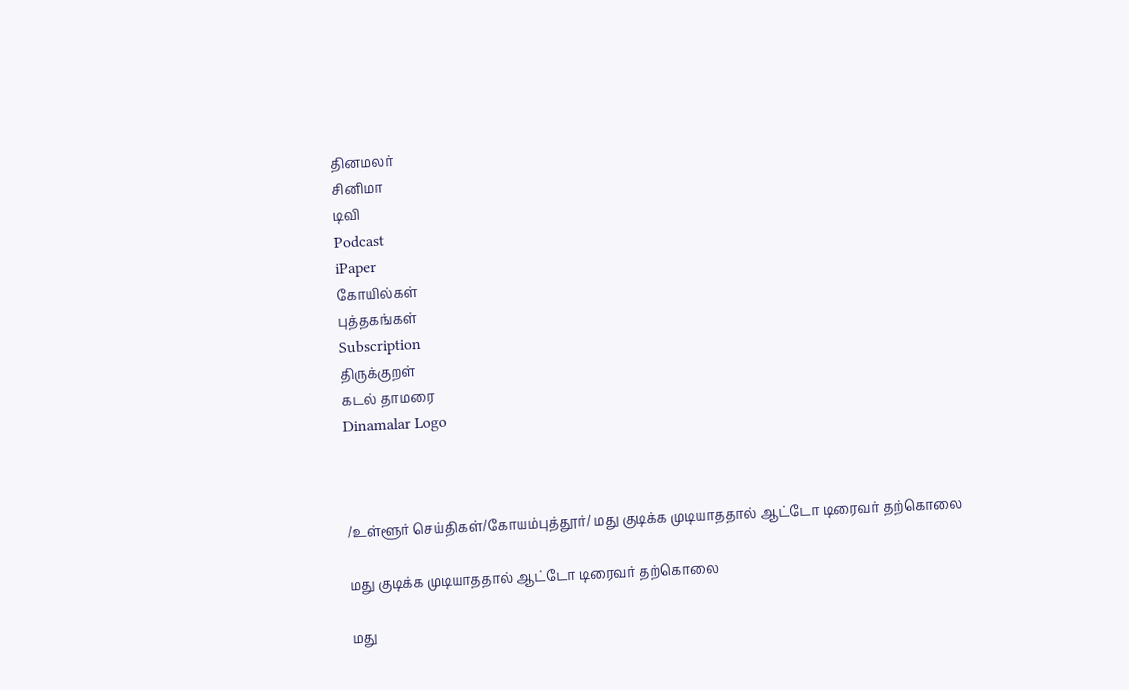தினமலர்
சினிமா
டிவி
Podcast
iPaper
கோயில்கள்
புத்தகங்கள்
Subscription
திருக்குறள்
கடல் தாமரை
Dinamalar Logo



/உள்ளூர் செய்திகள்/கோயம்புத்தூர்/ மது குடிக்க முடியாததால் ஆட்டோ டிரைவர் தற்கொலை

மது குடிக்க முடியாததால் ஆட்டோ டிரைவர் தற்கொலை

மது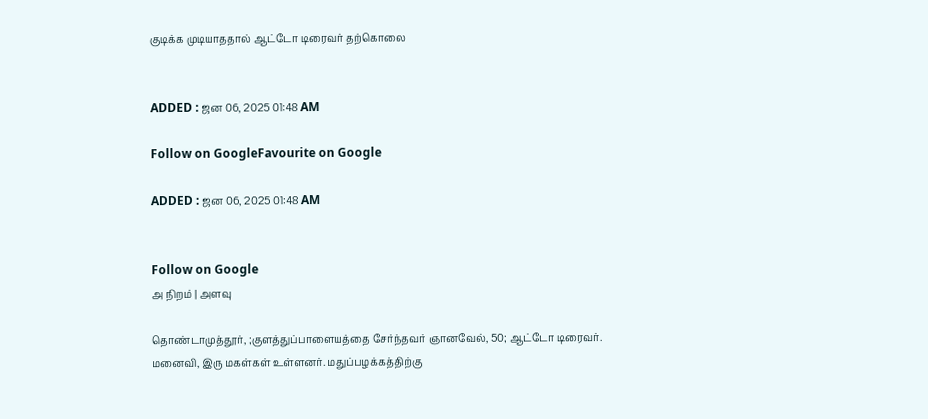குடிக்க முடியாததால் ஆட்டோ டிரைவர் தற்கொலை


ADDED : ஜன 06, 2025 01:48 AM

Follow on GoogleFavourite on Google

ADDED : ஜன 06, 2025 01:48 AM


Follow on Google
அ நிறம் | அளவு

தொண்டாமுத்தூர், ;குளத்துப்பாளையத்தை சேர்ந்தவர் ஞானவேல், 50; ஆட்டோ டிரைவர். மனைவி, இரு மகள்கள் உள்ளனர். மதுப்பழக்கத்திற்கு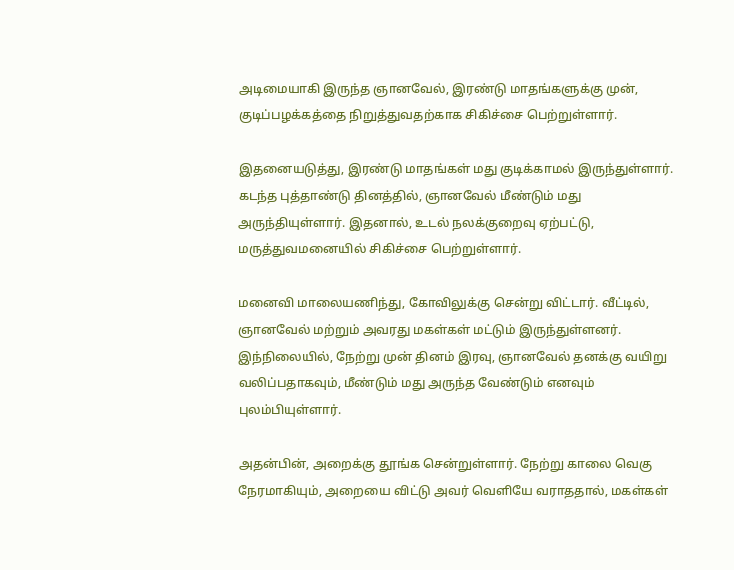அடிமையாகி இருந்த ஞானவேல், இரண்டு மாதங்களுக்கு முன், குடிப்பழக்கத்தை நிறுத்துவதற்காக சிகிச்சை பெற்றுள்ளார்.

இதனையடுத்து, இரண்டு மாதங்கள் மது குடிக்காமல் இருந்துள்ளார். கடந்த புத்தாண்டு தினத்தில், ஞானவேல் மீண்டும் மது அருந்தியுள்ளார். இதனால், உடல் நலக்குறைவு ஏற்பட்டு, மருத்துவமனையில் சிகிச்சை பெற்றுள்ளார்.

மனைவி மாலையணிந்து, கோவிலுக்கு சென்று விட்டார். வீட்டில், ஞானவேல் மற்றும் அவரது மகள்கள் மட்டும் இருந்துள்ளனர். இந்நிலையில், நேற்று முன் தினம் இரவு, ஞானவேல் தனக்கு வயிறு வலிப்பதாகவும், மீண்டும் மது அருந்த வேண்டும் எனவும் புலம்பியுள்ளார்.

அதன்பின், அறைக்கு தூங்க சென்றுள்ளார். நேற்று காலை வெகு நேரமாகியும், அறையை விட்டு அவர் வெளியே வராததால், மகள்கள்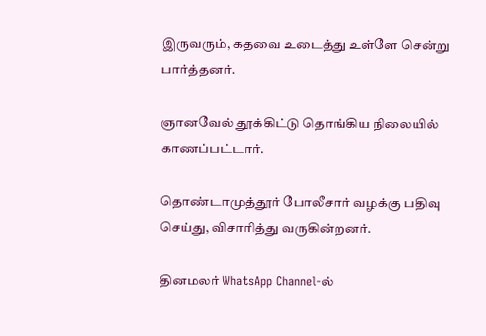இருவரும், கதவை உடைத்து உள்ளே சென்று பார்த்தனர்.

ஞானவேல் தூக்கிட்டு தொங்கிய நிலையில் காணப்பட்டார்.

தொண்டாமுத்தூர் போலீசார் வழக்கு பதிவு செய்து, விசாரித்து வருகின்றனர்.

தினமலர் WhatsApp Channel-ல்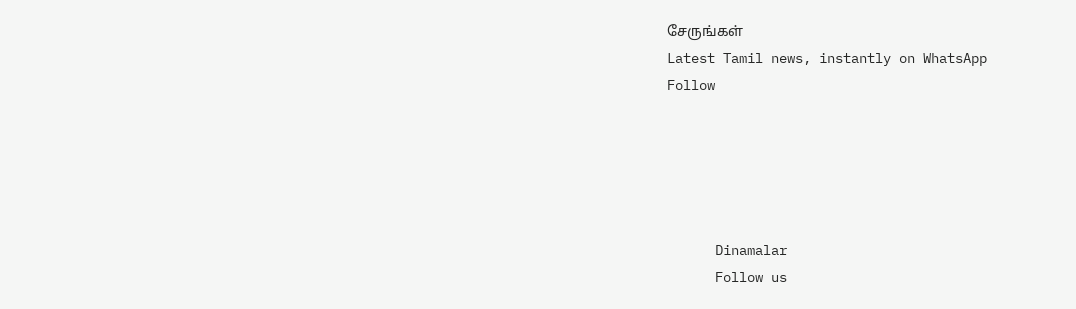சேருங்கள்
Latest Tamil news, instantly on WhatsApp
Follow





      Dinamalar
      Follow us